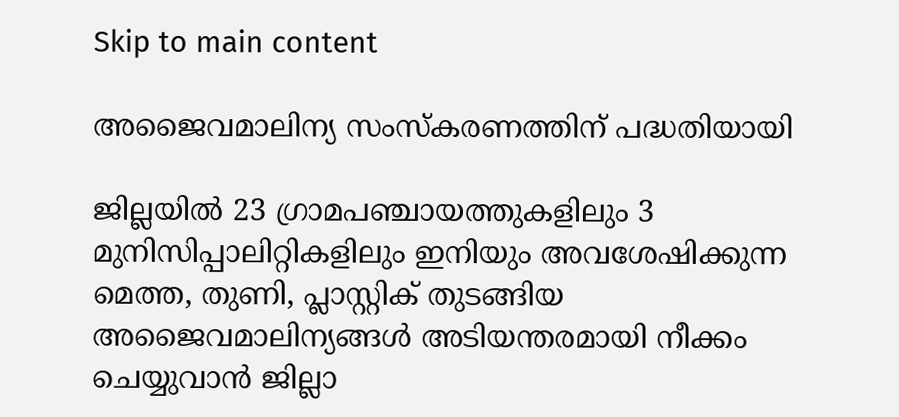Skip to main content

അജൈവമാലിന്യ സംസ്‌കരണത്തിന്‌ പദ്ധതിയായി

ജില്ലയില്‍ 23 ഗ്രാമപഞ്ചായത്തുകളിലും 3 മുനിസിപ്പാലിറ്റികളിലും ഇനിയും അവശേഷിക്കുന്ന മെത്ത, തുണി, പ്ലാസ്റ്റിക്‌ തുടങ്ങിയ അജൈവമാലിന്യങ്ങള്‍ അടിയന്തരമായി നീക്കം ചെയ്യുവാന്‍ ജില്ലാ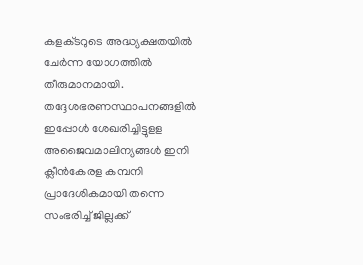കളക്‌ടറുടെ അദ്ധ്യക്ഷതയില്‍ ചേര്‍ന്ന യോഗത്തില്‍ തീരുമാനമായി. തദ്ദേശഭരണസ്ഥാപനങ്ങളില്‍ ഇപ്പോള്‍ ശേഖരിച്ചിട്ടുളള അജൈവമാലിന്യങ്ങള്‍ ഇനി ക്ലീന്‍കേരള കമ്പനി പ്രാദേശികമായി തന്നെ സംഭരിച്ച്‌ ജില്ലക്ക്‌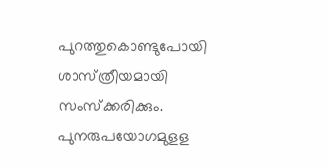പുറത്തുകൊണ്ടുപോയി ശാസ്‌ത്രീയമായി സംസ്‌ക്കരിക്കും. പുനരുപയോഗമുളള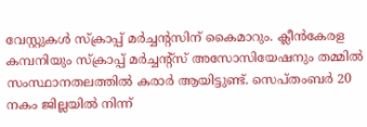വേസ്റ്റുകള്‍ സ്‌ക്രാപ്പ്‌ മര്‍ച്ചന്റസിന്‌ കൈമാറും. ക്ലീന്‍കേരള കമ്പനിയും സ്‌ക്രാപ്പ്‌ മര്‍ച്ചന്റ്‌സ്‌ അസോസിയേഷനും തമ്മില്‍ സംസ്ഥാനതലത്തില്‍ കരാര്‍ ആയിട്ടുണ്ട്‌. സെപ്‌തംബര്‍ 20 നകം ജില്ലയില്‍ നിന്ന്‌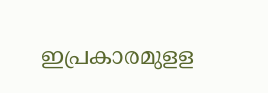ഇപ്രകാരമുളള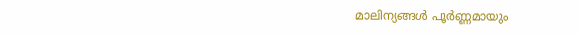മാലിന്യങ്ങള്‍ പൂര്‍ണ്ണമായും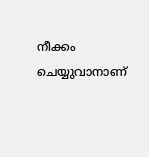നീക്കം ചെയ്യുവാനാണ്‌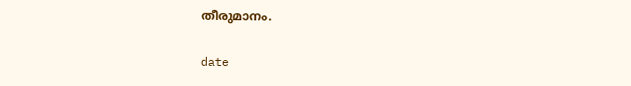തീരുമാനം.

date